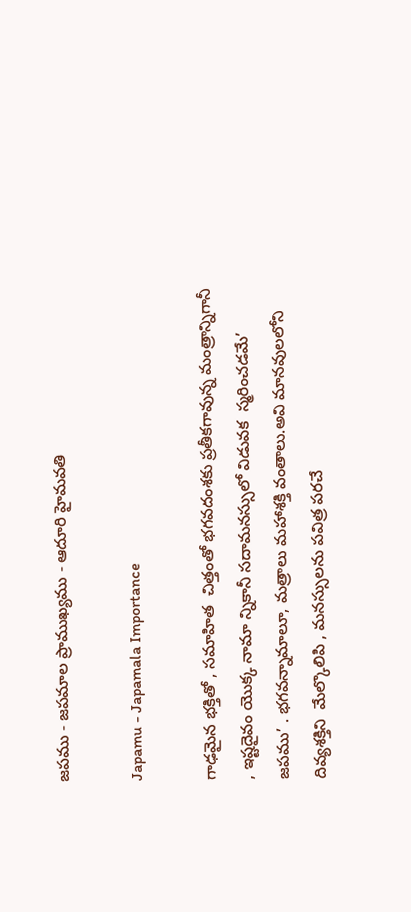జపము - జపమాల ప్రాముఖ్యము - ఆదూరి హైమవతి

Japamu - Japamala Importance

గాఢమైన భక్తితో , సమాహిత  చిత్తంతో భగవదంశకు ప్రతీకగావున్న మంత్రాన్నిగానీ , ఇష్టదైవం యొక్క నామా న్నికానీ సదామనస్సులో విడువక  స్మరించడమే’ జపము’ . భగవన్నామాలూ, మత్రాలు మహాశక్తి వంతాలు.అవి మానవులలోని  దివ్యశక్తిని  మేల్కొలిపి , మనస్సులను పవిత్ర పరచే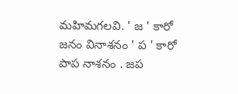మహిమగలవి. ' జ ' కారో జనం వినాశనం ' ప ' కారో పాప నాశనం . జప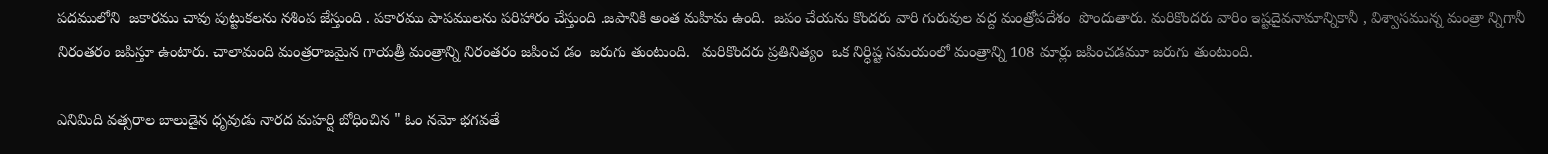పదములోని  జకారము చావు పుట్టుకలను నశింప జేస్తుంది . పకారము పాపములను పరిహారం చేస్తుంది .జపానికి అంత మహిమ ఉంది.  జపం చేయను కొందరు వారి గురువుల వద్ద మంత్రోపదేశం  పొందుతారు. మరికొందరు వారిం ఇష్టదైవనామాన్నికానీ , విశ్వాసమున్న మంత్రా న్నిగానీ నిరంతరం జపిస్తూ ఉంటారు. చాలామంది మంత్రరాజమైన గాయత్రీ మంత్రాన్ని నిరంతరం జపించ డం  జరుగు తుంటుంది.   మరికొందరు ప్రతినిత్యం  ఒక నిర్ధిష్ట సమయంలో మంత్రాన్ని 108 మార్లు జపించడమూ జరుగు తుంటుంది.

ఎనిమిది వత్సరాల బాలుడైన ధృవుడు నారద మహర్షి బోధించిన " ఓం నమో భగవతే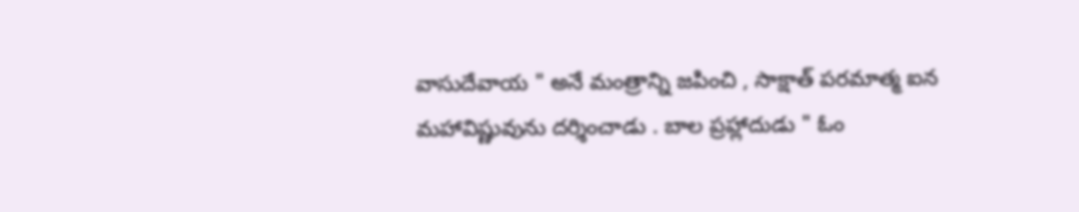వాసుదేవాయ " అనే మంత్రాన్ని జపించి , సాక్షాత్ పరమాత్మ ఐన మహావిష్ణువును దర్శించాడు . బాల ప్రహ్లాదుడు " ఓం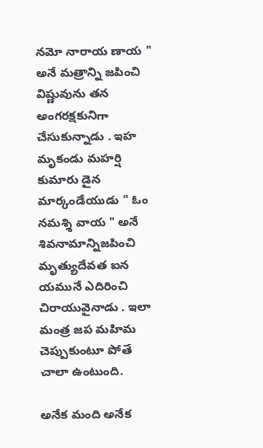నమో నారాయ ణాయ " అనే మత్రాన్ని జపించి విష్ణువును తన అంగరక్షకునిగా చేసుకున్నాడు . ఇహ మృకండు మహర్షి కుమారు డైన మార్కండేయుడు " ఓం నమశ్శి వాయ " అనే శివనామాన్నిజపించి మృత్యుదేవత ఐన యమునే ఎదిరించి చిరాయువైనాడు . ఇలా మంత్ర జప మహిమ చెప్పుకుంటూ పోతే చాలా ఉంటుంది.

అనేక మంది అనేక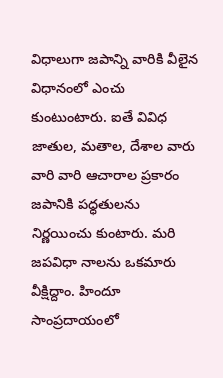విధాలుగా జపాన్ని వారికి వీలైన విధానంలో ఎంచు కుంటుంటారు. ఐతే వివిధ జాతుల, మతాల, దేశాల వారు  వారి వారి ఆచారాల ప్రకారం జపానికి పధ్ధతులను  నిర్ణయించు కుంటారు. మరి జపవిధా నాలను ఒకమారు వీక్షిద్దాం. హిందూ సాంప్రదాయంలో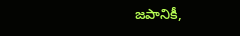జపానికీ,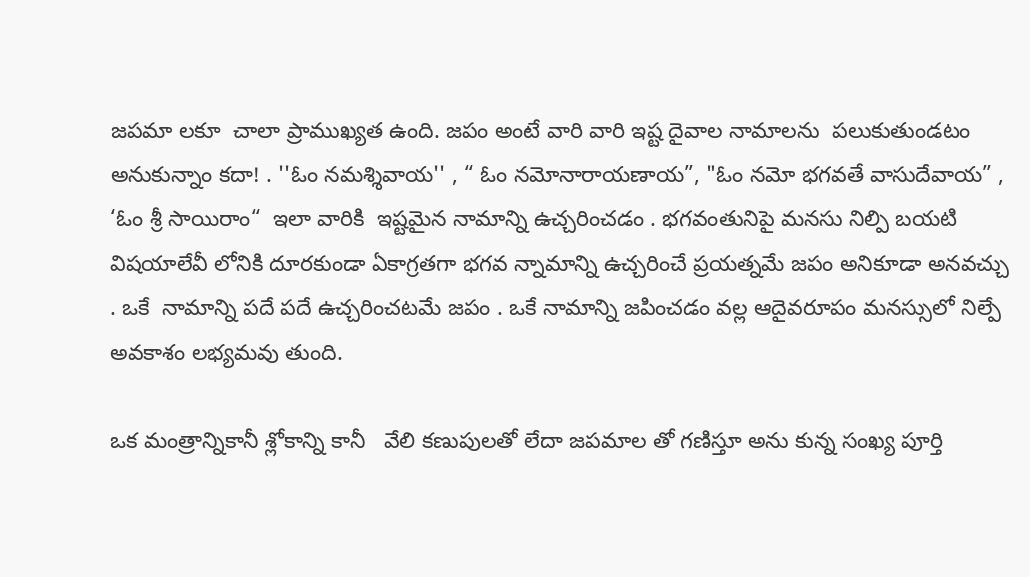జపమా లకూ  చాలా ప్రాముఖ్యత ఉంది. జపం అంటే వారి వారి ఇష్ట దైవాల నామాలను  పలుకుతుండటం అనుకున్నాం కదా! . ''ఓం నమశ్శివాయ'' , “ ఓం నమోనారాయణాయ”, "ఓం నమో భగవతే వాసుదేవాయ” , ‘ఓం శ్రీ సాయిరాం“  ఇలా వారికి  ఇష్టమైన నామాన్ని ఉచ్చరించడం . భగవంతునిపై మనసు నిల్పి బయటి విషయాలేవీ లోనికి దూరకుండా ఏకాగ్రతగా భగవ న్నామాన్ని ఉచ్చరించే ప్రయత్నమే జపం అనికూడా అనవచ్చు . ఒకే  నామాన్ని పదే పదే ఉచ్చరించటమే జపం . ఒకే నామాన్ని జపించడం వల్ల ఆదైవరూపం మనస్సులో నిల్పే అవకాశం లభ్యమవు తుంది.

ఒక మంత్రాన్నికానీ శ్లోకాన్ని కానీ   వేలి కణుపులతో లేదా జపమాల తో గణిస్తూ అను కున్న సంఖ్య పూర్తి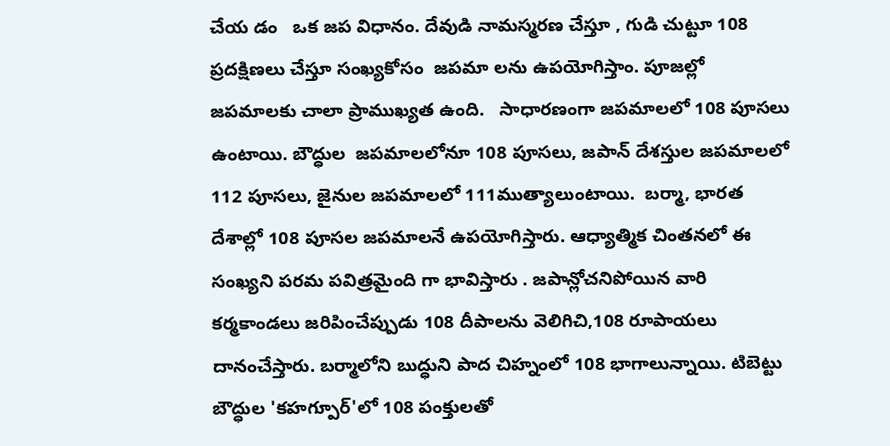చేయ డం   ఒక జప విధానం. దేవుడి నామస్మరణ చేస్తూ , గుడి చుట్టూ 108 ప్రదక్షిణలు చేస్తూ సంఖ్యకోసం  జపమా లను ఉపయోగిస్తాం. పూజల్లో జపమాలకు చాలా ప్రాముఖ్యత ఉంది.   సాధారణంగా జపమాలలో 108 పూసలు ఉంటాయి. బౌద్ధుల  జపమాలలోనూ 108 పూసలు, జపాన్ దేశస్తుల జపమాలలో 112 పూసలు, జైనుల జపమాలలో 111ముత్యాలుంటాయి.  బర్మా, భారత దేశాల్లో 108 పూసల జపమాలనే ఉపయోగిస్తారు. ఆధ్యాత్మిక చింతనలో ఈ సంఖ్యని పరమ పవిత్రమైంది గా భావిస్తారు . జపాన్లోచనిపోయిన వారి కర్మకాండలు జరిపించేప్పుడు 108 దీపాలను వెలిగిచి,108 రూపాయలు దానంచేస్తారు. బర్మాలోని బుద్ధుని పాద చిహ్నంలో 108 భాగాలున్నాయి. టిబెట్టు బౌద్ధుల 'కహగ్పూర్'లో 108 పంక్తులతో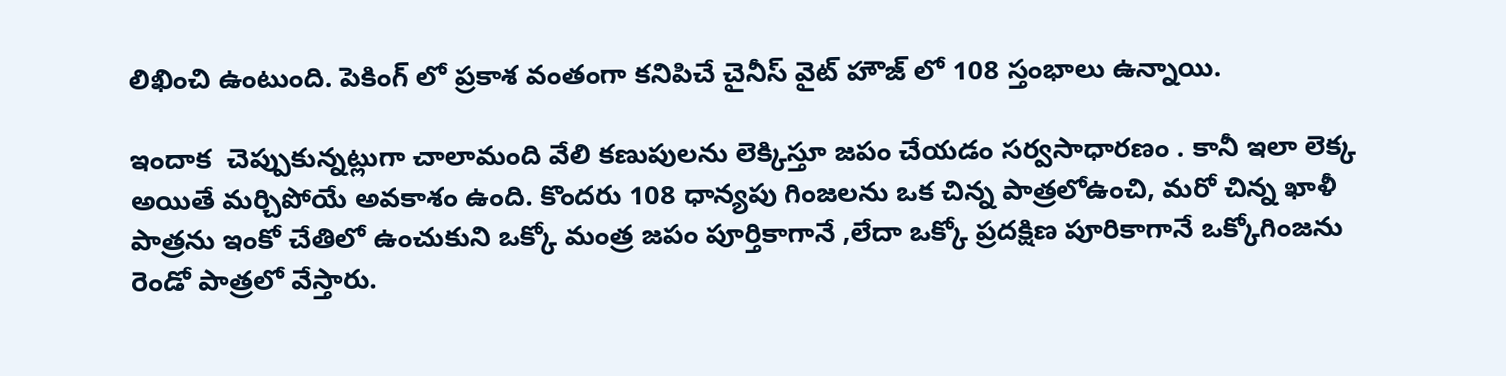లిఖించి ఉంటుంది. పెకింగ్ లో ప్రకాశ వంతంగా కనిపిచే చైనీస్ వైట్ హౌజ్ లో 108 స్తంభాలు ఉన్నాయి.

ఇందాక  చెప్పుకున్నట్లుగా చాలామంది వేలి కణుపులను లెక్కిస్తూ జపం చేయడం సర్వసాధారణం . కానీ ఇలా లెక్క  అయితే మర్చిపోయే అవకాశం ఉంది. కొందరు 108 ధాన్యపు గింజలను ఒక చిన్న పాత్రలోఉంచి, మరో చిన్న ఖాళీ పాత్రను ఇంకో చేతిలో ఉంచుకుని ఒక్కో మంత్ర జపం పూర్తికాగానే ,లేదా ఒక్కో ప్రదక్షిణ పూరికాగానే ఒక్కోగింజను  రెండో పాత్రలో వేస్తారు.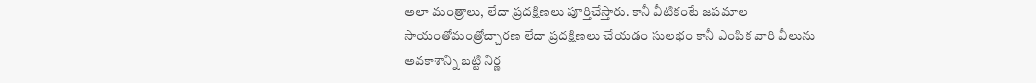అలా మంత్రాలు, లేదా ప్రదక్షిణలు పూర్తిచేస్తారు. కానీ వీటికంటే జపమాల సాయంతోమంత్రోచ్చారణ లేదా ప్రదక్షిణలు చేయడం సులభం కానీ ఎంపిక వారి వీలును అవకాశాన్ని బట్టి నిర్ణ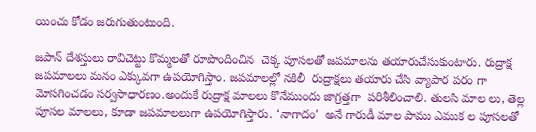యించు కోడం జరుగుతుంటుంది.

జపాన్ దేశస్తులు రావిచెట్టు కొమ్మలతో రూపొందించిన  చెక్క పూసలతో జపమాలను తయారుచేసుకుంటారు. రుద్రాక్ష జపమాలలు మనం ఎక్కువగా ఉపయోగిస్తాం. జపమాలల్లో నకిలీ  రుద్రాక్షలు తయారు చేసి వ్యాపార పరం గా మోసగించడం సర్వసాధారణం.అందుకే రుద్రాక్ష మాలలు కొనేముందు జాగ్రత్తగా  పరిశీలించాలి. తులసి మాల లు, తెల్ల పూసల మాలలు, కూడా జపమాలలుగా ఉపయోగిస్తారు. ‘నాగాదం'  అనే గారుడీ మాల పాము ఎముక ల పూసలతో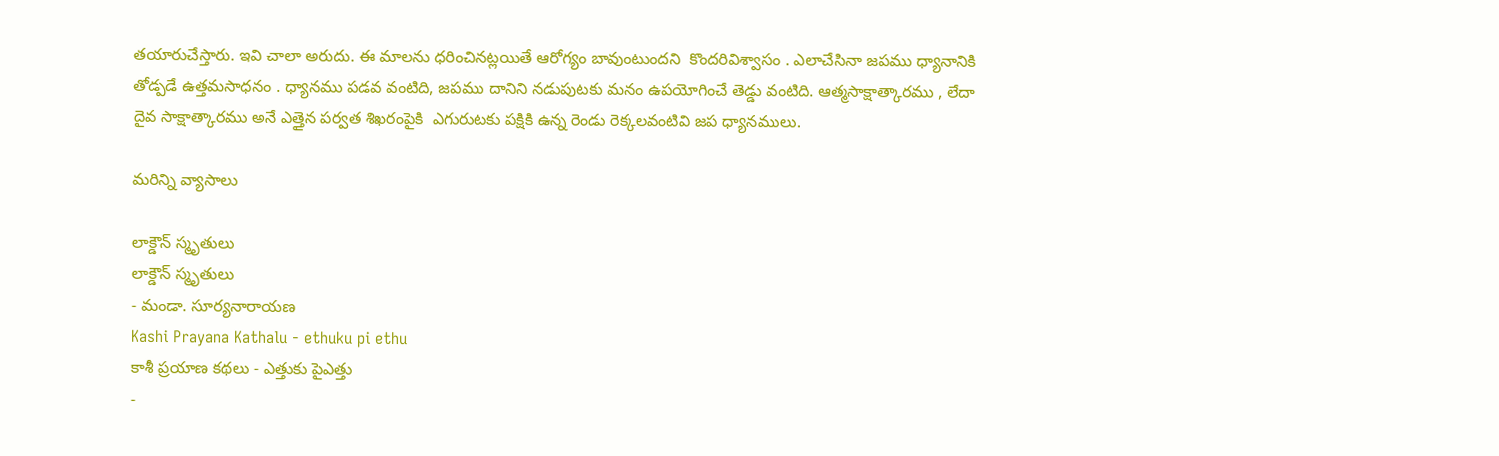తయారుచేస్తారు. ఇవి చాలా అరుదు. ఈ మాలను ధరించినట్లయితే ఆరోగ్యం బావుంటుందని  కొందరివిశ్వాసం . ఎలాచేసినా జపము ధ్యానానికి తోడ్పడే ఉత్తమసాధనం . ధ్యానము పడవ వంటిది, జపము దానిని నడుపుటకు మనం ఉపయోగించే తెడ్డు వంటిది. ఆత్మసాక్షాత్కారము , లేదా దైవ సాక్షాత్కారము అనే ఎత్తైన పర్వత శిఖరంపైకి  ఎగురుటకు పక్షికి ఉన్న రెండు రెక్కలవంటివి జప ధ్యానములు.

మరిన్ని వ్యాసాలు

లాక్డౌన్ స్మృతులు
లాక్డౌన్ స్మృతులు
- మండా. సూర్యనారాయణ
Kashi Prayana Kathalu - ethuku pi ethu
కాశీ ప్రయాణ కథలు - ఎత్తుకు పైఎత్తు
-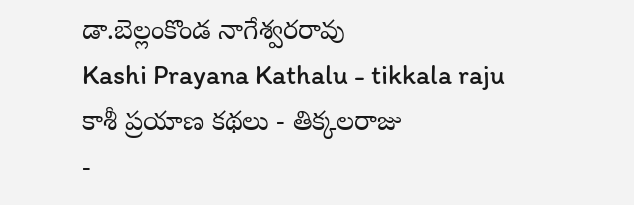డా.బెల్లంకొండ నాగేశ్వరరావు
Kashi Prayana Kathalu - tikkala raju
కాశీ ప్రయాణ కథలు - తిక్కలరాజు
-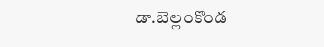డా.బెల్లంకొండ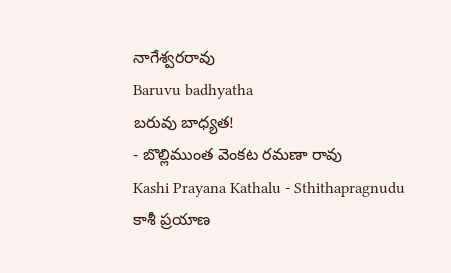నాగేశ్వరరావు
Baruvu badhyatha
బరువు బాధ్యత!
- బొల్లిముంత వెంకట రమణా రావు
Kashi Prayana Kathalu - Sthithapragnudu
కాశీ ప్రయాణ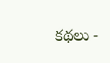కథలు -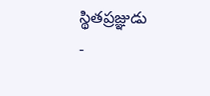స్థితప్రజ్ఞుడు
-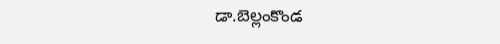డా.బెల్లంకొండ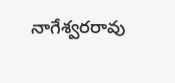నాగేశ్వరరావు